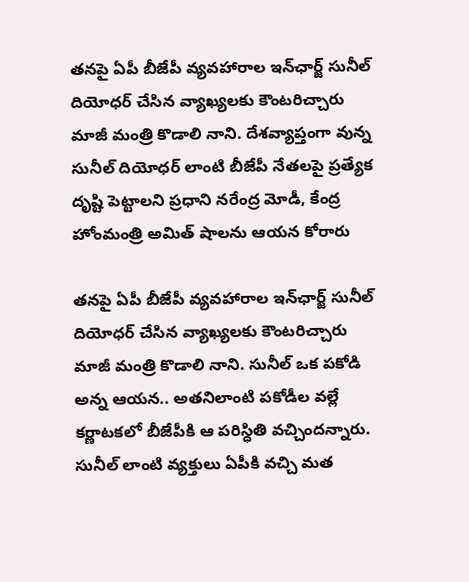తనపై ఏపీ బీజేపీ వ్యవహారాల ఇన్‌ఛార్జ్ సునీల్ దియోధర్ చేసిన వ్యాఖ్యలకు కౌంటరిచ్చారు మాజీ మంత్రి కొడాలి నాని. దేశవ్యాప్తంగా వున్న సునీల్ దియోధర్ లాంటి బీజేపీ నేతలపై ప్రత్యేక దృష్టి పెట్టాలని ప్రధాని నరేంద్ర మోడీ, కేంద్ర హోంమంత్రి అమిత్ షాలను ఆయన కోరారు

తనపై ఏపీ బీజేపీ వ్యవహారాల ఇన్‌ఛార్జ్ సునీల్ దియోధర్ చేసిన వ్యాఖ్యలకు కౌంటరిచ్చారు మాజీ మంత్రి కొడాలి నాని. సునీల్ ఒక పకోడి అన్న ఆయన.. అతనిలాంటి పకోడీల వల్లే కర్ణాటకలో బీజేపీకి ఆ పరిస్ధితి వచ్చిందన్నారు. సునీల్ లాంటి వ్యక్తులు ఏపీకి వచ్చి మత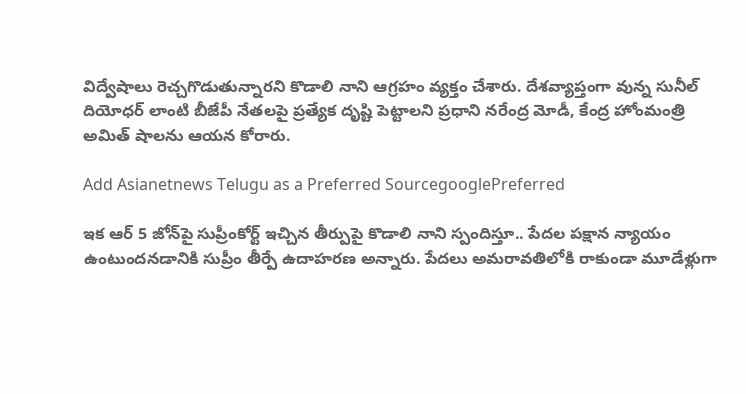విద్వేషాలు రెచ్చగొడుతున్నారని కొడాలి నాని ఆగ్రహం వ్యక్తం చేశారు. దేశవ్యాప్తంగా వున్న సునీల్ దియోధర్ లాంటి బీజేపీ నేతలపై ప్రత్యేక దృష్టి పెట్టాలని ప్రధాని నరేంద్ర మోడీ, కేంద్ర హోంమంత్రి అమిత్ షాలను ఆయన కోరారు.

Add Asianetnews Telugu as a Preferred SourcegooglePreferred

ఇక ఆర్ 5 జోన్‌పై సుప్రీంకోర్ట్ ఇచ్చిన తీర్పుపై కొడాలి నాని స్పందిస్తూ.. పేదల పక్షాన న్యాయం ఉంటుందనడానికి సుప్రీం తీర్పే ఉదాహరణ అన్నారు. పేదలు అమరావతిలోకి రాకుండా మూడేళ్లుగా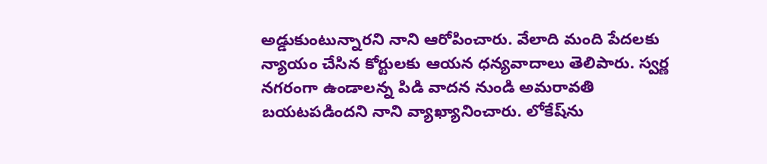అడ్డుకుంటున్నారని నాని ఆరోపించారు. వేలాది మంది పేదలకు న్యాయం చేసిన కోర్టులకు ఆయన ధన్యవాదాలు తెలిపారు. స్వర్ణ నగరంగా ఉండాలన్న పిడి వాదన నుండి అమరావతి బయటపడిందని నాని వ్యాఖ్యానించారు. లోకేష్‌ను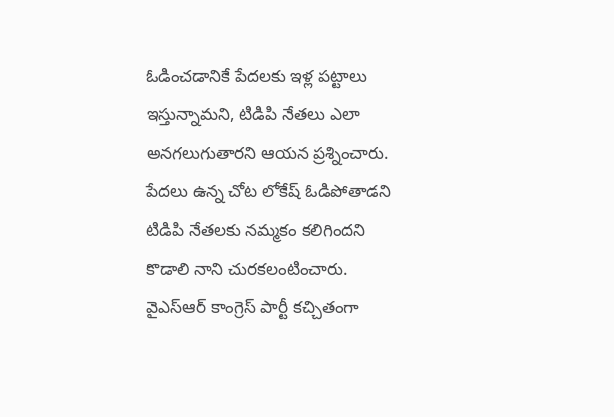ఓడించడానికే పేదలకు ఇళ్ల పట్టాలు ఇస్తున్నామని, టిడిపి నేతలు ఎలా అనగలుగుతారని ఆయన ప్రశ్నించారు. పేదలు ఉన్న చోట లోకేష్ ఓడిపోతాడని టిడిపి నేతలకు నమ్మకం కలిగిందని కొడాలి నాని చురకలంటించారు. వైఎస్ఆర్ కాంగ్రెస్ పార్టీ కచ్చితంగా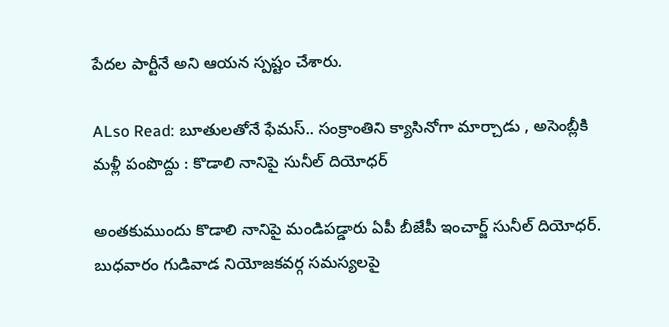పేదల పార్టీనే అని ఆయన స్పష్టం చేశారు.

ALso Read: బూతులతోనే ఫేమస్.. సంక్రాంతిని క్యాసినోగా మార్చాడు , అసెంబ్లీకి మళ్లీ పంపొద్దు : కొడాలి నానిపై సునీల్ దియోధర్

అంతకుముందు కొడాలి నానిపై మండిపడ్డారు ఏపీ బీజేపీ ఇంచార్జ్ సునీల్ దియోధర్. బుధవారం గుడివాడ నియోజకవర్గ సమస్యలపై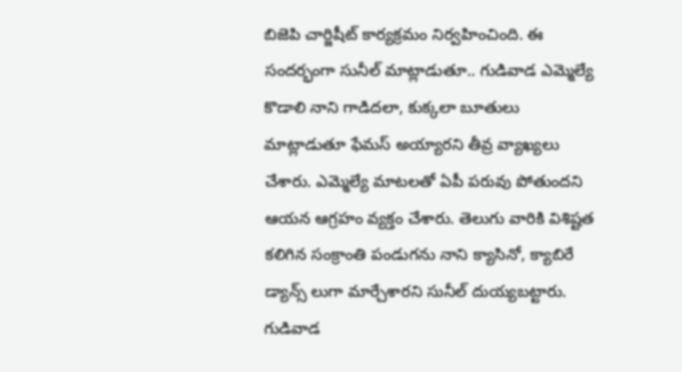బిజెపి చార్జిషీట్ కార్యక్రమం నిర్వహించింది. ఈ సందర్భంగా సునీల్ మాట్లాడుతూ.. గుడివాడ ఎమ్మెల్యే కొడాలి నాని గాడిదలా, కుక్కలా బూతులు మాట్లాడుతూ ఫేమస్ అయ్యారని తీవ్ర వ్యాఖ్యలు చేశారు. ఎమ్మెల్యే మాటలతో ఏపీ పరువు పోతుందని ఆయన ఆగ్రహం వ్యక్తం చేశారు. తెలుగు వారికి విశిష్టత కలిగిన సంక్రాంతి పండుగను నాని క్యాసినో, క్యాబిరే డ్యాన్స్ లుగా మార్చేశారని సునీల్ దుయ్యబట్టారు. గుడివాడ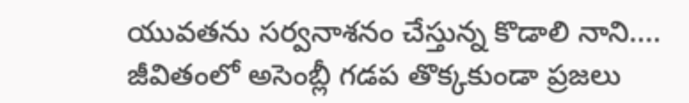యువతను సర్వనాశనం చేస్తున్న కొడాలి నాని.... జీవితంలో అసెంబ్లీ గడప తొక్కకుండా ప్రజలు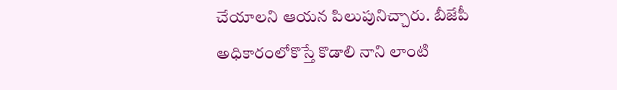చేయాలని ఆయన పిలుపునిచ్చారు. బీజేపీ అధికారంలోకొస్తే కొడాలి నాని లాంటి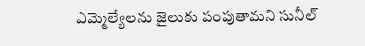ఎమ్మెల్యేలను జైలుకు పంపుతామని సునీల్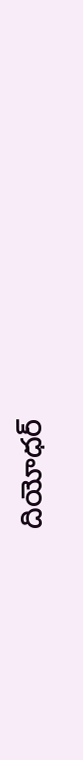దియోధర్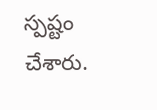స్పష్టం చేశారు.